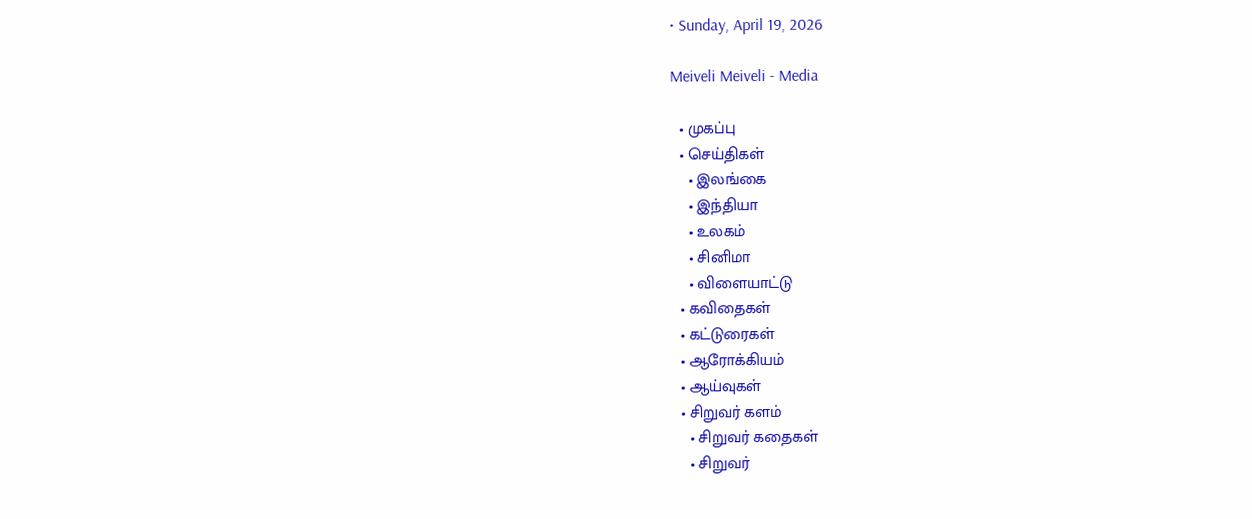• Sunday, April 19, 2026

Meiveli Meiveli - Media

  • முகப்பு
  • செய்திகள்
    • இலங்கை
    • இந்தியா
    • உலகம்
    • சினிமா
    • விளையாட்டு
  • கவிதைகள்
  • கட்டுரைகள்
  • ஆரோக்கியம்
  • ஆய்வுகள்
  • சிறுவர் களம்
    • சிறுவர் கதைகள்
    • சிறுவர்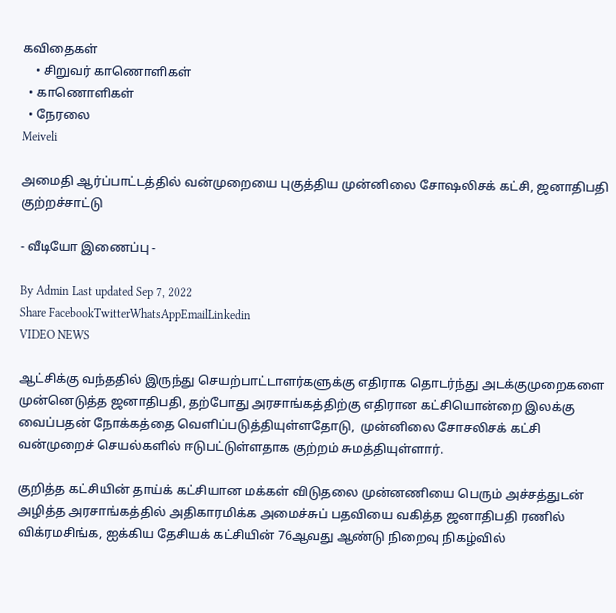கவிதைகள்
    • சிறுவர் காணொளிகள்
  • காணொளிகள்
  • நேரலை
Meiveli

அமைதி ஆர்ப்பாட்டத்தில் வன்முறையை புகுத்திய முன்னிலை சோஷலிசக் கட்சி, ஜனாதிபதி குற்றச்சாட்டு

- வீடியோ இணைப்பு -

By Admin Last updated Sep 7, 2022
Share FacebookTwitterWhatsAppEmailLinkedin
VIDEO NEWS

ஆட்சிக்கு வந்ததில் இருந்து செயற்பாட்டாளர்களுக்கு எதிராக தொடர்ந்து அடக்குமுறைகளை முன்னெடுத்த ஜனாதிபதி, தற்போது அரசாங்கத்திற்கு எதிரான கட்சியொன்றை இலக்கு வைப்பதன் நோக்கத்தை வெளிப்படுத்தியுள்ளதோடு,  முன்னிலை சோசலிசக் கட்சி வன்முறைச் செயல்களில் ஈடுபட்டுள்ளதாக குற்றம் சுமத்தியுள்ளார்.

குறித்த கட்சியின் தாய்க் கட்சியான மக்கள் விடுதலை முன்னணியை பெரும் அச்சத்துடன் அழித்த அரசாங்கத்தில் அதிகாரமிக்க அமைச்சுப் பதவியை வகித்த ஜனாதிபதி ரணில் விக்ரமசிங்க, ஐக்கிய தேசியக் கட்சியின் 76ஆவது ஆண்டு நிறைவு நிகழ்வில்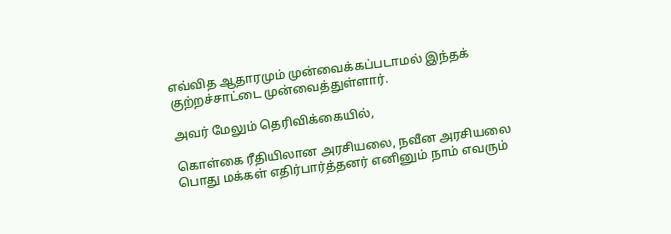எவ்வித ஆதாரமும் முன்வைக்கப்படாமல் இந்தக் குற்றச்சாட்டை முன்வைத்துள்ளார்.

அவர் மேலும் தெரிவிக்கையில்,

கொள்கை ரீதியிலான அரசியலை, நவீன அரசியலை பொது மக்கள் எதிர்பார்த்தனர் எனினும் நாம் எவரும்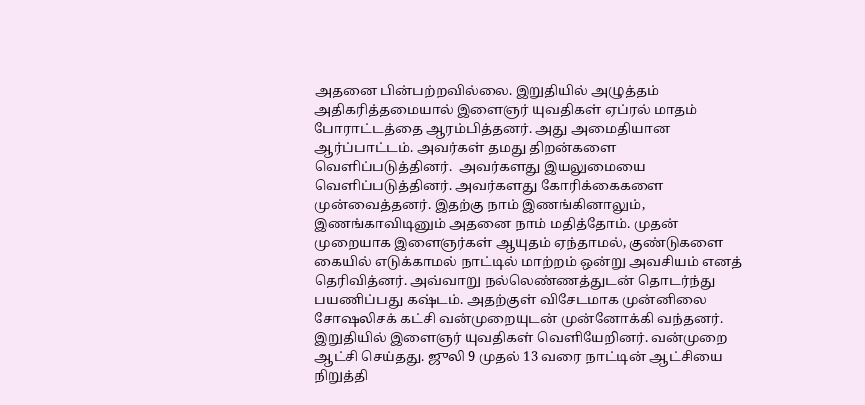அதனை பின்பற்றவில்லை. இறுதியில் அழுத்தம் அதிகரித்தமையால் இளைஞர் யுவதிகள் ஏப்ரல் மாதம் போராட்டத்தை ஆரம்பித்தனர். அது அமைதியான ஆர்ப்பாட்டம். அவர்கள் தமது திறன்களை வெளிப்படுத்தினர்.  அவர்களது இயலுமையை வெளிப்படுத்தினர். அவர்களது கோரிக்கைகளை முன்வைத்தனர். இதற்கு நாம் இணங்கினாலும், இணங்காவிடினும் அதனை நாம் மதித்தோம். முதன் முறையாக இளைஞர்கள் ஆயுதம் ஏந்தாமல், குண்டுகளை கையில் எடுக்காமல் நாட்டில் மாற்றம் ஒன்று அவசியம் எனத் தெரிவித்னர். அவ்வாறு நல்லெண்ணத்துடன் தொடர்ந்து பயணிப்பது கஷ்டம். அதற்குள் விசேடமாக முன்னிலை சோஷலிசக் கட்சி வன்முறையுடன் முன்னோக்கி வந்தனர். இறுதியில் இளைஞர் யுவதிகள் வெளியேறினர். வன்முறை ஆட்சி செய்தது. ஜுலி 9 முதல் 13 வரை நாட்டின் ஆட்சியை நிறுத்தி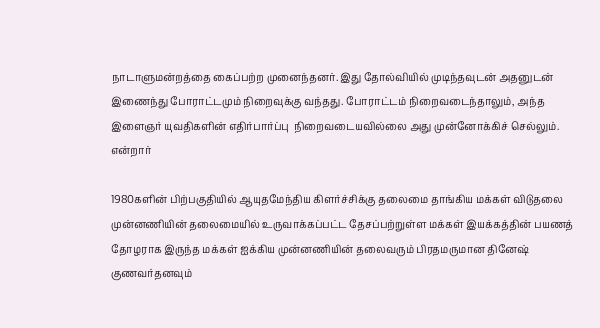நாடாளுமன்றத்தை கைப்பற்ற முனைந்தனர். இது தோல்வியில் முடிந்தவுடன் அதனுடன் இணைந்து போராட்டமும் நிறைவுக்கு வந்தது. போராட்டம் நிறைவடைந்தாலும், அந்த இளைஞர் யுவதிகளின் எதிர்பார்ப்பு  நிறைவடையவில்லை அது முன்னோக்கிச் செல்லும். என்றார்

1980களின் பிற்பகுதியில் ஆயுதமேந்திய கிளர்ச்சிக்கு தலைமை தாங்கிய மக்கள் விடுதலை முன்னணியின் தலைமையில் உருவாக்கப்பட்ட தேசப்பற்றுள்ள மக்கள் இயக்கத்தின் பயணத் தோழராக இருந்த மக்கள் ஐக்கிய முன்னணியின் தலைவரும் பிரதமருமான தினேஷ் குணவர்தனவும்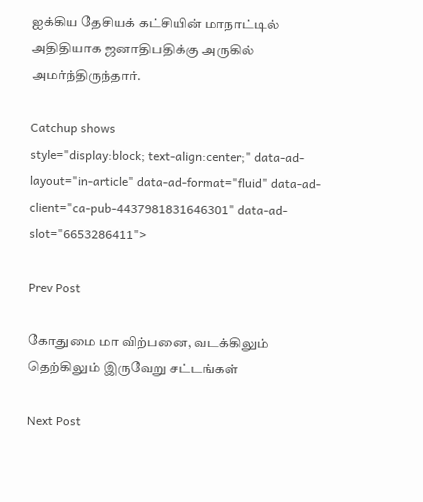ஐக்கிய தேசியக் கட்சியின் மாநாட்டில் அதிதியாக ஜனாதிபதிக்கு அருகில் அமர்ந்திருந்தார்.

Catchup shows
style="display:block; text-align:center;" data-ad-layout="in-article" data-ad-format="fluid" data-ad-client="ca-pub-4437981831646301" data-ad-slot="6653286411">

Prev Post

கோதுமை மா விற்பனை, வடக்கிலும் தெற்கிலும் இருவேறு சட்டங்கள்

Next Post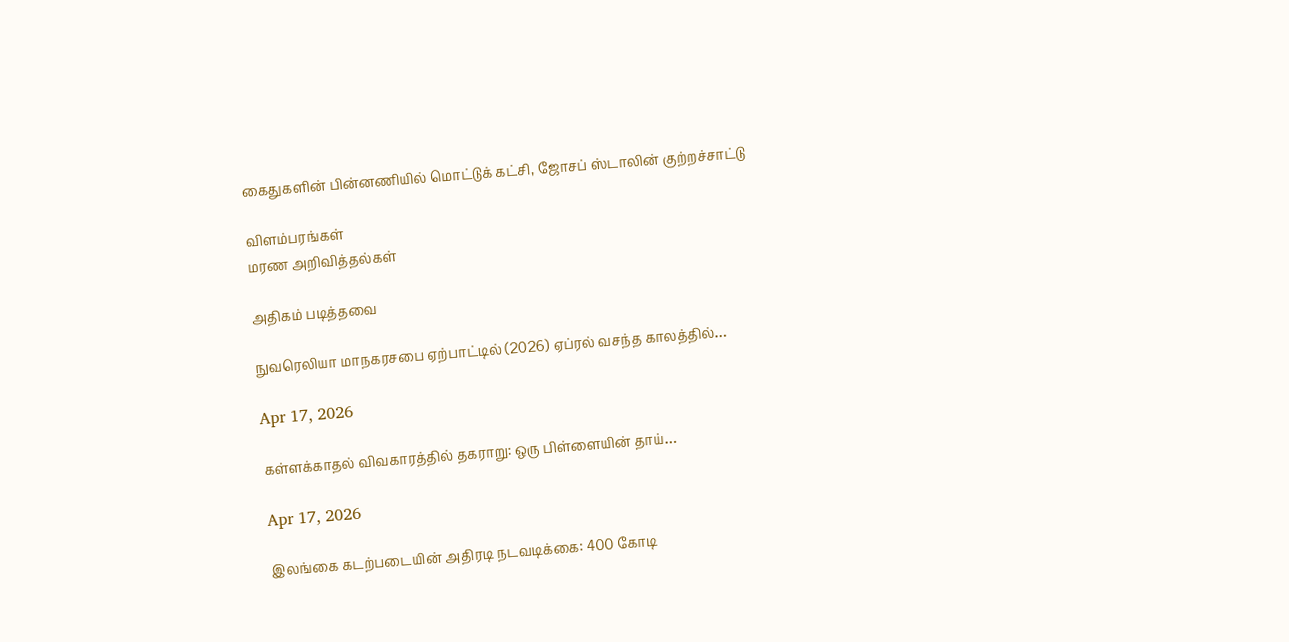கைதுகளின் பின்னணியில் மொட்டுக் கட்சி, ஜோசப் ஸ்டாலின் குற்றச்சாட்டு

விளம்பரங்கள்
மரண அறிவித்தல்கள்

அதிகம் படித்தவை

நுவரெலியா மாநகரசபை ஏற்பாட்டில் (2026) ஏப்ரல் வசந்த காலத்தில்…

Apr 17, 2026

கள்ளக்காதல் விவகாரத்தில் தகராறு: ஒரு பிள்ளையின் தாய்…

Apr 17, 2026

இலங்கை கடற்படையின் அதிரடி நடவடிக்கை: 400 கோடி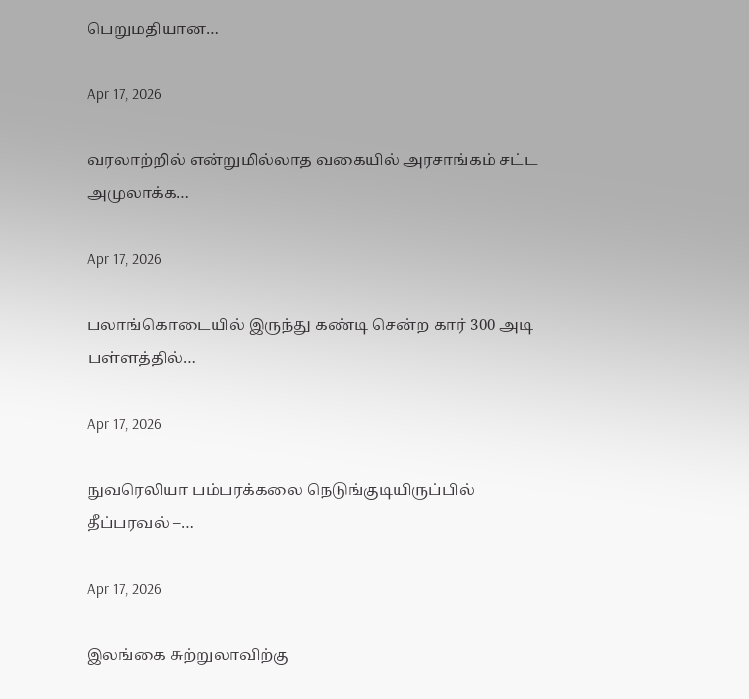பெறுமதியான…

Apr 17, 2026

வரலாற்றில் என்றுமில்லாத வகையில் அரசாங்கம் சட்ட அமுலாக்க…

Apr 17, 2026

பலாங்கொடையில் இருந்து கண்டி சென்ற கார் 300 அடி பள்ளத்தில்…

Apr 17, 2026

நுவரெலியா பம்பரக்கலை நெடுங்குடியிருப்பில் தீப்பரவல் –…

Apr 17, 2026

இலங்கை சுற்றுலாவிற்கு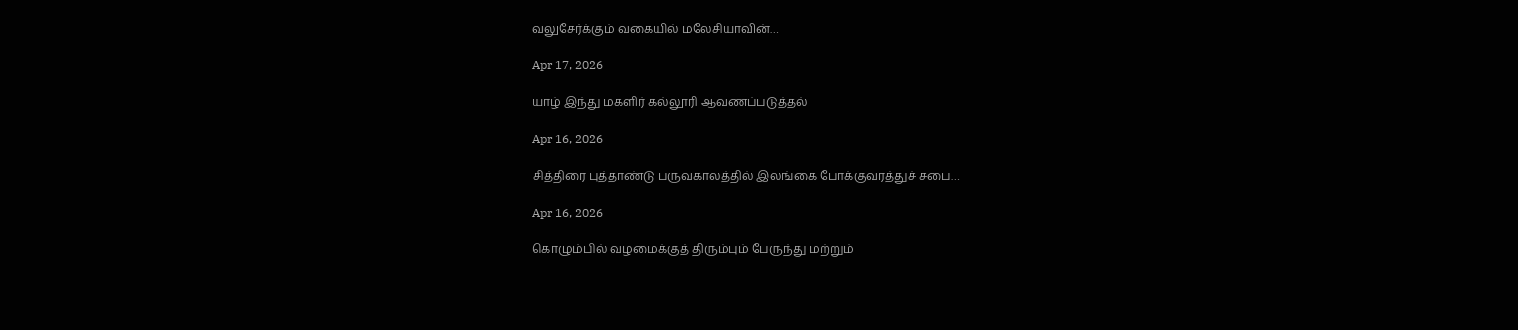வலுசேர்க்கும் வகையில் மலேசியாவின்…

Apr 17, 2026

யாழ் இந்து மகளிர் கல்லூரி ஆவணப்படுத்தல்

Apr 16, 2026

சித்திரை புத்தாண்டு பருவகாலத்தில் இலங்கை போக்குவரத்துச் சபை…

Apr 16, 2026

கொழும்பில் வழமைக்குத் திரும்பும் பேருந்து மற்றும்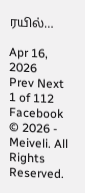ரயில்…

Apr 16, 2026
Prev Next 1 of 112
Facebook
© 2026 - Meiveli. All Rights Reserved.